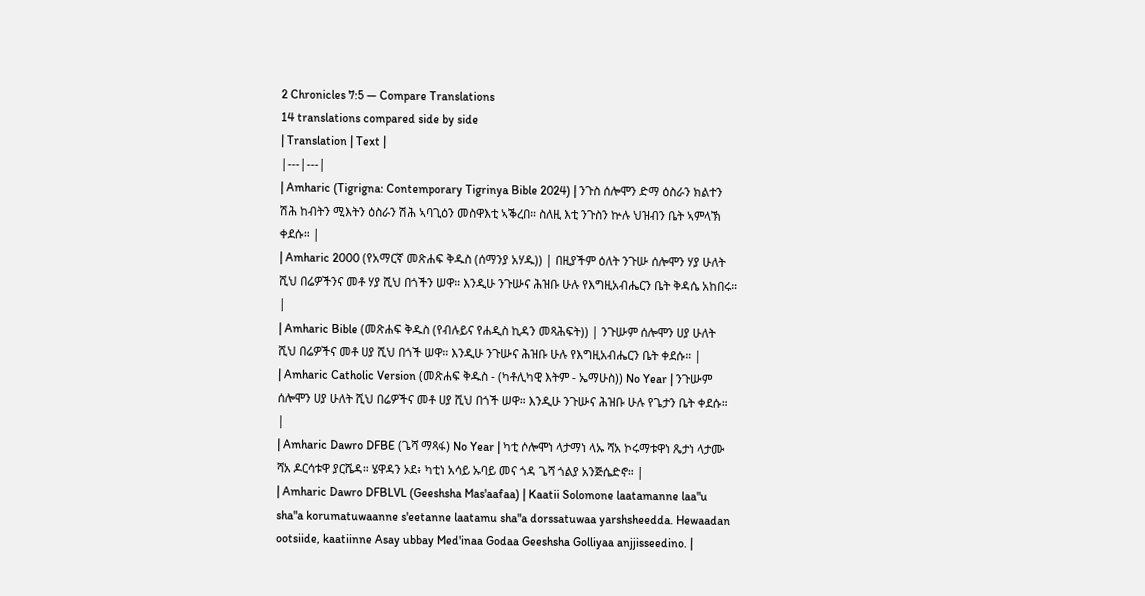2 Chronicles 7:5 — Compare Translations
14 translations compared side by side
| Translation | Text |
|---|---|
| Amharic (Tigrigna: Contemporary Tigrinya Bible 2024) | ንጉስ ሰሎሞን ድማ ዕስራን ክልተን ሽሕ ከብትን ሚእትን ዕስራን ሽሕ ኣባጊዕን መስዋእቲ ኣቕረበ። ስለዚ እቲ ንጉስን ኵሉ ህዝብን ቤት ኣምላኽ ቀደሱ። |
| Amharic 2000 (የአማርኛ መጽሐፍ ቅዱስ (ሰማንያ አሃዱ)) | በዚያችም ዕለት ንጉሡ ሰሎሞን ሃያ ሁለት ሺህ በሬዎችንና መቶ ሃያ ሺህ በጎችን ሠዋ። እንዲሁ ንጉሡና ሕዝቡ ሁሉ የእግዚአብሔርን ቤት ቅዳሴ አከበሩ። |
| Amharic Bible (መጽሐፍ ቅዱስ (የብሉይና የሐዲስ ኪዳን መጻሕፍት)) | ንጉሡም ሰሎሞን ሀያ ሁለት ሺህ በሬዎችና መቶ ሀያ ሺህ በጎች ሠዋ። እንዲሁ ንጉሡና ሕዝቡ ሁሉ የእግዚአብሔርን ቤት ቀደሱ። |
| Amharic Catholic Version (መጽሐፍ ቅዱስ - (ካቶሊካዊ እትም - ኤማሁስ)) No Year | ንጉሡም ሰሎሞን ሀያ ሁለት ሺህ በሬዎችና መቶ ሀያ ሺህ በጎች ሠዋ። እንዲሁ ንጉሡና ሕዝቡ ሁሉ የጌታን ቤት ቀደሱ። |
| Amharic Dawro DFBE (ጌሻ ማጻፋ) No Year | ካቲ ሶሎሞነ ላታማነ ላኡ ሻአ ኮሩማቱዋነ ጼታነ ላታሙ ሻአ ዶርሳቱዋ ያርሼዳ። ሄዋዳን ኦደ፥ ካቲነ አሳይ ኡባይ መና ጎዳ ጌሻ ጎልያ አንጅሴድኖ። |
| Amharic Dawro DFBLVL (Geeshsha Mas'aafaa) | Kaatii Solomone laatamanne laa"u sha"a korumatuwaanne s'eetanne laatamu sha"a dorssatuwaa yarshsheedda. Hewaadan ootsiide, kaatiinne Asay ubbay Med'inaa Godaa Geeshsha Golliyaa anjjisseedino. |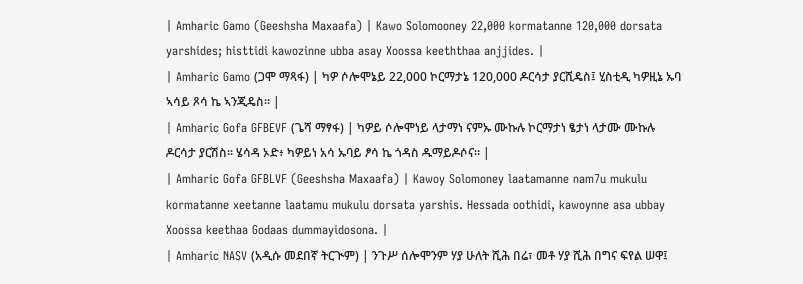| Amharic Gamo (Geeshsha Maxaafa) | Kawo Solomooney 22,000 kormatanne 120,000 dorsata yarshides; histtidi kawozinne ubba asay Xoossa keeththaa anjjides. |
| Amharic Gamo (ጋሞ ማጻፋ) | ካዎ ሶሎሞኔይ 22,000 ኮርማታኔ 120,000 ዶርሳታ ያርሺዴስ፤ ሂስቲዲ ካዎዚኔ ኡባ ኣሳይ ጾሳ ኬ ኣንጂዴስ። |
| Amharic Gofa GFBEVF (ጌሻ ማፃፋ) | ካዎይ ሶሎሞነይ ላታማነ ናምኡ ሙኩሉ ኮርማታነ ፄታነ ላታሙ ሙኩሉ ዶርሳታ ያርሽስ። ሄሳዳ ኦድ፥ ካዎይነ አሳ ኡባይ ፆሳ ኬ ጎዳስ ዱማይዶሶና። |
| Amharic Gofa GFBLVF (Geeshsha Maxaafa) | Kawoy Solomoney laatamanne nam7u mukulu kormatanne xeetanne laatamu mukulu dorsata yarshis. Hessada oothidi, kawoynne asa ubbay Xoossa keethaa Godaas dummayidosona. |
| Amharic NASV (አዲሱ መደበኛ ትርጒም) | ንጉሥ ሰሎሞንም ሃያ ሁለት ሺሕ በሬ፣ መቶ ሃያ ሺሕ በግና ፍየል ሠዋ፤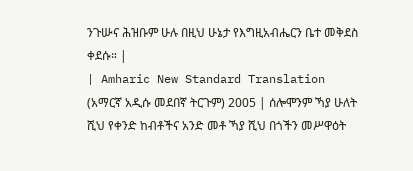ንጉሡና ሕዝቡም ሁሉ በዚህ ሁኔታ የእግዚአብሔርን ቤተ መቅደስ ቀደሱ። |
| Amharic New Standard Translation (አማርኛ አዲሱ መደበኛ ትርጉም) 2005 | ሰሎሞንም ኻያ ሁለት ሺህ የቀንድ ከብቶችና አንድ መቶ ኻያ ሺህ በጎችን መሥዋዕት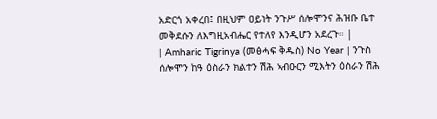አድርጎ አቀረበ፤ በዚህም ዐይነት ንጉሥ ሰሎሞንና ሕዝቡ ቤተ መቅደሱን ለእግዚአብሔር የተለየ እንዲሆን አደረጉ። |
| Amharic Tigrinya (መፅሓፍ ቅዱስ) No Year | ንጉስ ሰሎሞን ከዓ ዕስራን ክልተን ሽሕ ኣብዑርን ሚእትን ዕስራን ሽሕ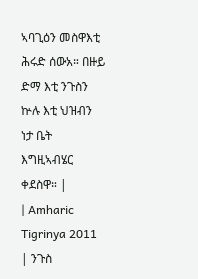ኣባጊዕን መስዋእቲ ሕሩድ ሰውአ። በዙይ ድማ እቲ ንጉስን ኵሉ እቲ ህዝብን ነታ ቤት እግዚኣብሄር ቀደስዋ። |
| Amharic Tigrinya 2011 | ንጉስ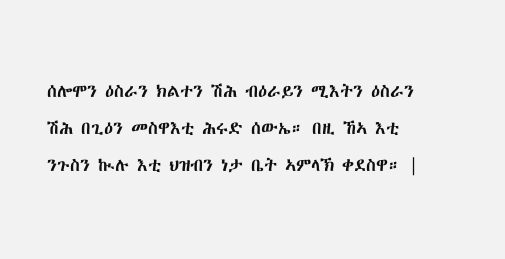ሰሎሞን ዕስራን ክልተን ሽሕ ብዕራይን ሚእትን ዕስራን ሽሕ በጊዕን መስዋእቲ ሕሩድ ሰውኤ። በዚ ኸኣ እቲ ንጉስን ኲሉ እቲ ህዝብን ነታ ቤት ኣምላኽ ቀደስዋ። |